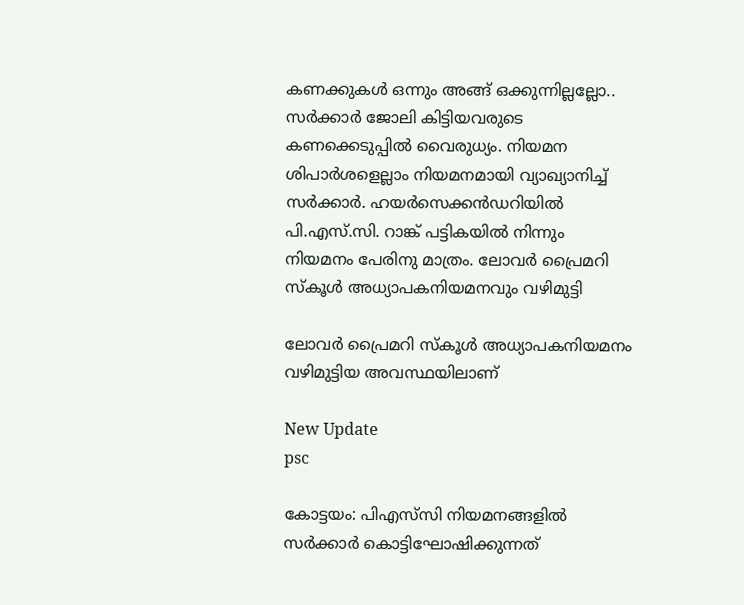കണക്കുകൾ ഒന്നും അങ്ങ് ഒക്കുന്നില്ലല്ലോ.. സര്‍ക്കാര്‍ ജോലി കിട്ടിയവരുടെ കണക്കെടുപ്പില്‍ വൈരുധ്യം. നിയമന ശിപാര്‍ശളെല്ലാം നിയമനമായി വ്യാഖ്യാനിച്ച് സര്‍ക്കാര്‍. ഹയർസെക്കൻഡറിയിൽ പി.എസ്.സി. റാങ്ക് പട്ടികയിൽ നിന്നും നിയമനം പേരിനു മാത്രം. ലോവര്‍ പ്രൈമറി സ്കൂള്‍ അധ്യാപകനിയമനവും വഴിമുട്ടി

ലോവര്‍ പ്രൈമറി സ്കൂള്‍ അധ്യാപകനിയമനം വഴിമുട്ടിയ അവസ്ഥയി‍ലാണ്

New Update
psc

കോട്ടയം: പിഎസ്‌സി നിയമനങ്ങളിൽ സർക്കാർ കൊട്ടിഘോഷിക്കുന്നത്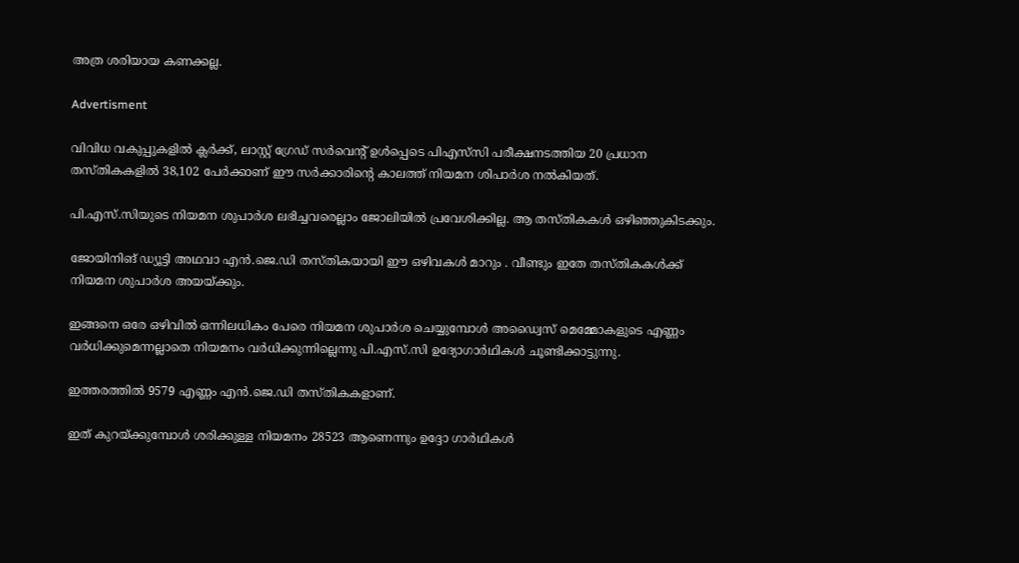അത്ര ശരിയായ കണക്കല്ല.

Advertisment

വിവിധ വകുപ്പുകളിൽ ക്ലർക്ക്, ലാസ്റ്റ് ഗ്രേഡ് സര്‍വെന്‍റ് ഉൾപ്പെടെ പിഎസ്‌സി പരീക്ഷനടത്തിയ 20 പ്രധാന തസ്തികകളില്‍ 38,102 പേര്‍ക്കാണ് ഈ സര്‍ക്കാരിന്‍റെ കാലത്ത് നിയമന ശിപാര്‍ശ നല്‍കിയത്.

പി.എസ്.സിയുടെ നിയമന ശുപാര്‍ശ ലഭിച്ചവരെല്ലാം ജോലിയില്‍ പ്രവേശിക്കില്ല. ആ തസ്തികകള്‍ ഒഴിഞ്ഞുകിടക്കും.

ജോയിനിങ് ഡ്യൂട്ടി അഥവാ എന്‍.ജെ.ഡി തസ്തികയായി ഈ ഒഴിവകള്‍ മാറും . വീണ്ടും ഇതേ തസ്തികകള്‍ക്ക് നിയമന ശുപാര്‍ശ അയയ്ക്കും.

ഇങ്ങനെ ഒരേ ഒഴിവിൽ ഒന്നിലധികം പേരെ നിയമന ശുപാർശ ചെയ്യുമ്പോൾ അഡ്വൈസ് മെമ്മോകളുടെ എണ്ണം വർധിക്കുമെന്നല്ലാതെ നിയമനം വർധിക്കുന്നില്ലെന്നു പി.എസ്.സി ഉദ്യോഗാർഥികൾ ചൂണ്ടിക്കാട്ടുന്നു.

ഇത്തരത്തിൽ 9579 എണ്ണം എന്‍.ജെ.ഡി തസ്തികകളാണ്.

ഇത് കുറയ്ക്കുമ്പോള്‍ ശരിക്കുള്ള നിയമനം 28523 ആണെന്നും ഉദ്ദോ ഗാർഥികൾ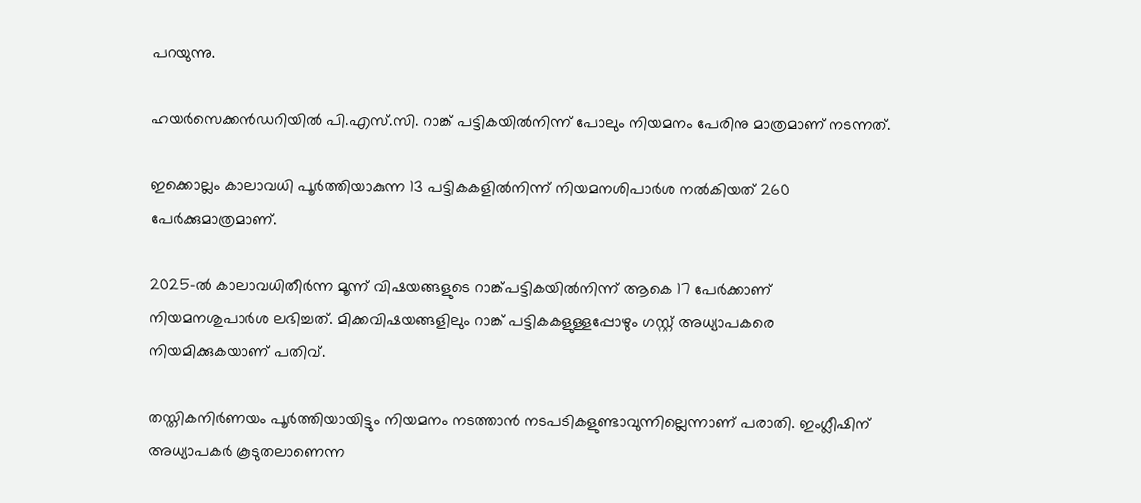പറയുന്നു.

ഹയർസെക്കൻഡറിയിൽ പി.എസ്.സി. റാങ്ക് പട്ടികയിൽനിന്ന് പോലും നിയമനം പേരിനു മാത്രമാണ് നടന്നത്.

ഇക്കൊല്ലം കാലാവധി പൂർത്തിയാകുന്ന 13 പട്ടികകളിൽനിന്ന് നിയമനശിപാർശ നൽകിയത് 260 പേർക്കുമാത്രമാണ്.

2025-ൽ കാലാവധിതീർന്ന മൂന്ന് വിഷയങ്ങളുടെ റാങ്ക്പട്ടികയിൽനിന്ന് ആകെ 17 പേർക്കാണ് നിയമനശുപാർശ ലഭിച്ചത്. മിക്കവിഷയങ്ങളിലും റാങ്ക് പട്ടികകളുള്ളപ്പോഴും ഗസ്റ്റ് അധ്യാപകരെ നിയമിക്കുകയാണ് പതിവ്.

തസ്തികനിർണയം പൂർത്തിയായിട്ടും നിയമനം നടത്താൻ നടപടികളുണ്ടാവുന്നില്ലെന്നാണ് പരാതി. ഇംഗ്ലീഷിന് അധ്യാപകർ കൂടുതലാണെന്ന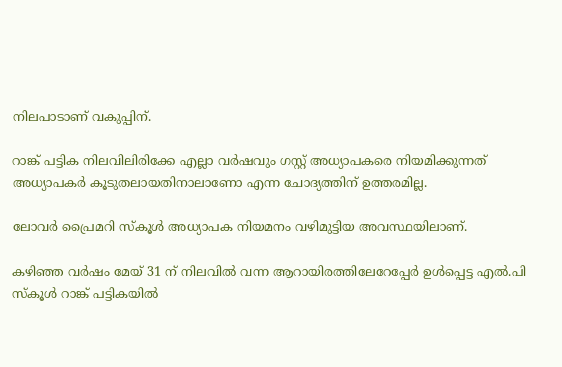നിലപാടാണ് വകുപ്പിന്.

റാങ്ക് പട്ടിക നിലവിലിരിക്കേ എല്ലാ വർഷവും ഗസ്റ്റ് അധ്യാപകരെ നിയമിക്കുന്നത് അധ്യാപകർ കൂടുതലായതിനാലാണോ എന്ന ചോദ്യത്തിന് ഉത്തരമില്ല.

ലോവര്‍ പ്രൈമറി സ്കൂള്‍ അധ്യാപക നിയമനം വഴിമുട്ടിയ അവസ്ഥയി‍ലാണ്.

കഴിഞ്ഞ വര്‍ഷം മേയ് 31 ന് നിലവില്‍ വന്ന ആറായിരത്തിലേറേപ്പേര്‍ ഉള്‍പ്പെട്ട എല്‍.പി സ്കൂള്‍ റാങ്ക് പട്ടികയില്‍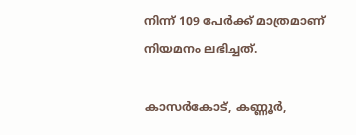നിന്ന് 109 പേര്‍ക്ക് മാത്രമാണ് നിയമനം ലഭിച്ചത്.

കാസര്‍കോട്, കണ്ണൂര്‍,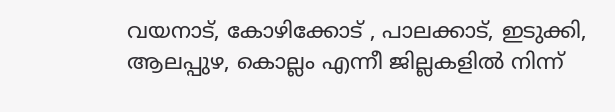വയനാട്, കോഴിക്കോട് , പാലക്കാട്, ഇടുക്കി, ആലപ്പുഴ, കൊല്ലം എന്നീ ജില്ലകളില്‍ നിന്ന്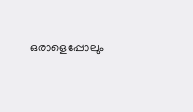ഒരാളെപ്പോലും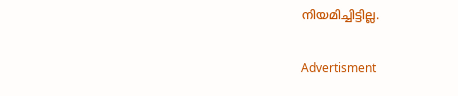നിയമിച്ചിട്ടില്ല.

Advertisment